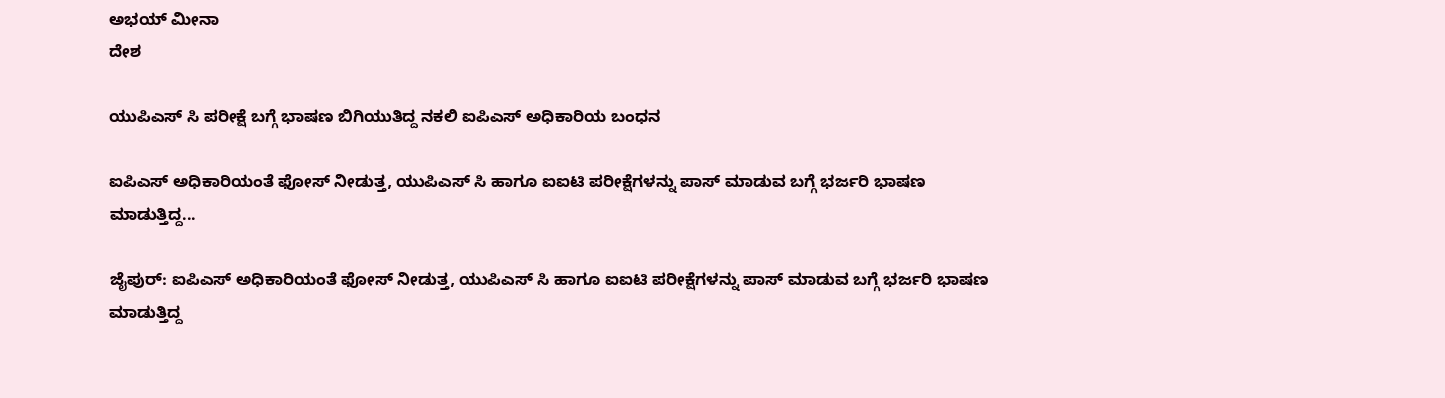ಅಭಯ್ ಮೀನಾ
ದೇಶ

ಯುಪಿಎಸ್ ಸಿ ಪರೀಕ್ಷೆ ಬಗ್ಗೆ ಭಾಷಣ ಬಿಗಿಯುತಿದ್ದ ನಕಲಿ ಐಪಿಎಸ್ ಅಧಿಕಾರಿಯ ಬಂಧನ

ಐಪಿಎಸ್ ಅಧಿಕಾರಿಯಂತೆ ಫೋಸ್ ನೀಡುತ್ತ, ಯುಪಿಎಸ್ ಸಿ ಹಾಗೂ ಐಐಟಿ ಪರೀಕ್ಷೆಗಳನ್ನು ಪಾಸ್ ಮಾಡುವ ಬಗ್ಗೆ ಭರ್ಜರಿ ಭಾಷಣ ಮಾಡುತ್ತಿದ್ದ...

ಜೈಪುರ್: ಐಪಿಎಸ್ ಅಧಿಕಾರಿಯಂತೆ ಫೋಸ್ ನೀಡುತ್ತ, ಯುಪಿಎಸ್ ಸಿ ಹಾಗೂ ಐಐಟಿ ಪರೀಕ್ಷೆಗಳನ್ನು ಪಾಸ್ ಮಾಡುವ ಬಗ್ಗೆ ಭರ್ಜರಿ ಭಾಷಣ ಮಾಡುತ್ತಿದ್ದ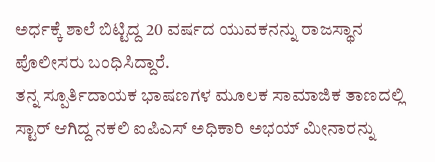ಅರ್ಧಕ್ಕೆ ಶಾಲೆ ಬಿಟ್ಟಿದ್ದ 20 ವರ್ಷದ ಯುವಕನನ್ನು ರಾಜಸ್ಥಾನ ಪೊಲೀಸರು ಬಂಧಿಸಿದ್ದಾರೆ.
ತನ್ನ ಸ್ಪೂರ್ತಿದಾಯಕ ಭಾಷಣಗಳ ಮೂಲಕ ಸಾಮಾಜಿಕ ತಾಣದಲ್ಲಿ ಸ್ಟಾರ್ ಆಗಿದ್ದ ನಕಲಿ ಐಪಿಎಸ್ ಅಧಿಕಾರಿ ಅಭಯ್ ಮೀನಾರನ್ನು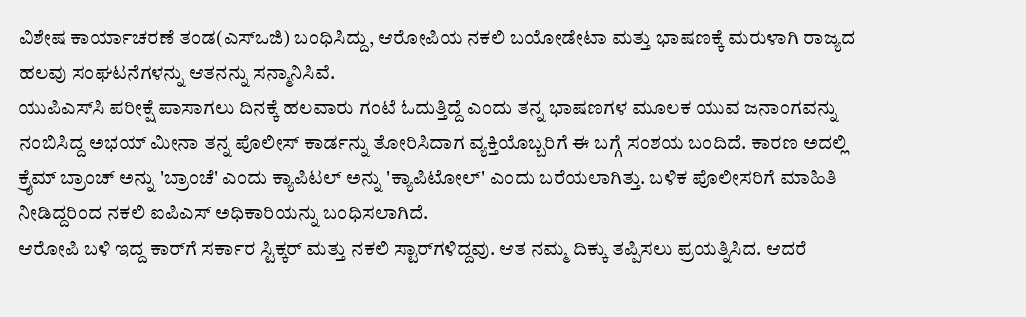ವಿಶೇಷ ಕಾರ್ಯಾಚರಣೆ ತಂಡ(ಎಸ್ಒಜಿ) ಬಂಧಿಸಿದ್ದು, ಆರೋಪಿಯ ನಕಲಿ ಬಯೋಡೇಟಾ ಮತ್ತು ಭಾಷಣಕ್ಕೆ ಮರುಳಾಗಿ ರಾಜ್ಯದ ಹಲವು ಸಂಘಟನೆಗಳನ್ನು ಆತನನ್ನು ಸನ್ಮಾನಿಸಿವೆ.
ಯುಪಿಎಸ್‌ಸಿ ಪರೀಕ್ಷೆ ಪಾಸಾಗಲು ದಿನಕ್ಕೆ ಹಲವಾರು ಗಂಟೆ ಓದುತ್ತಿದ್ದೆ ಎಂದು ತನ್ನ ಭಾಷಣಗಳ ಮೂಲಕ ಯುವ ಜನಾಂಗವನ್ನು ನಂಬಿಸಿದ್ದ ಅಭಯ್ ಮೀನಾ ತನ್ನ ಪೊಲೀಸ್ ಕಾರ್ಡನ್ನು ತೋರಿಸಿದಾಗ ವ್ಯಕ್ತಿಯೊಬ್ಬರಿಗೆ ಈ ಬಗ್ಗೆ ಸಂಶಯ ಬಂದಿದೆ. ಕಾರಣ ಅದಲ್ಲಿ ಕ್ರೈಮ್ ಬ್ರಾಂಚ್ ಅನ್ನು 'ಬ್ರಾಂಚೆ' ಎಂದು ಕ್ಯಾಪಿಟಲ್ ಅನ್ನು 'ಕ್ಯಾಪಿಟೋಲ್' ಎಂದು ಬರೆಯಲಾಗಿತ್ತು. ಬಳಿಕ ಪೊಲೀಸರಿಗೆ ಮಾಹಿತಿ ನೀಡಿದ್ದರಿಂದ ನಕಲಿ ಐಪಿಎಸ್ ಅಧಿಕಾರಿಯನ್ನು ಬಂಧಿಸಲಾಗಿದೆ.
ಆರೋಪಿ ಬಳಿ ಇದ್ದ ಕಾರ್‌ಗೆ ಸರ್ಕಾರ ಸ್ಟಿಕ್ಕರ್ ಮತ್ತು ನಕಲಿ ಸ್ಟಾರ್‌‌ಗಳಿದ್ದವು. ಆತ ನಮ್ಮ ದಿಕ್ಕು ತಪ್ಪಿಸಲು ಪ್ರಯತ್ನಿಸಿದ. ಆದರೆ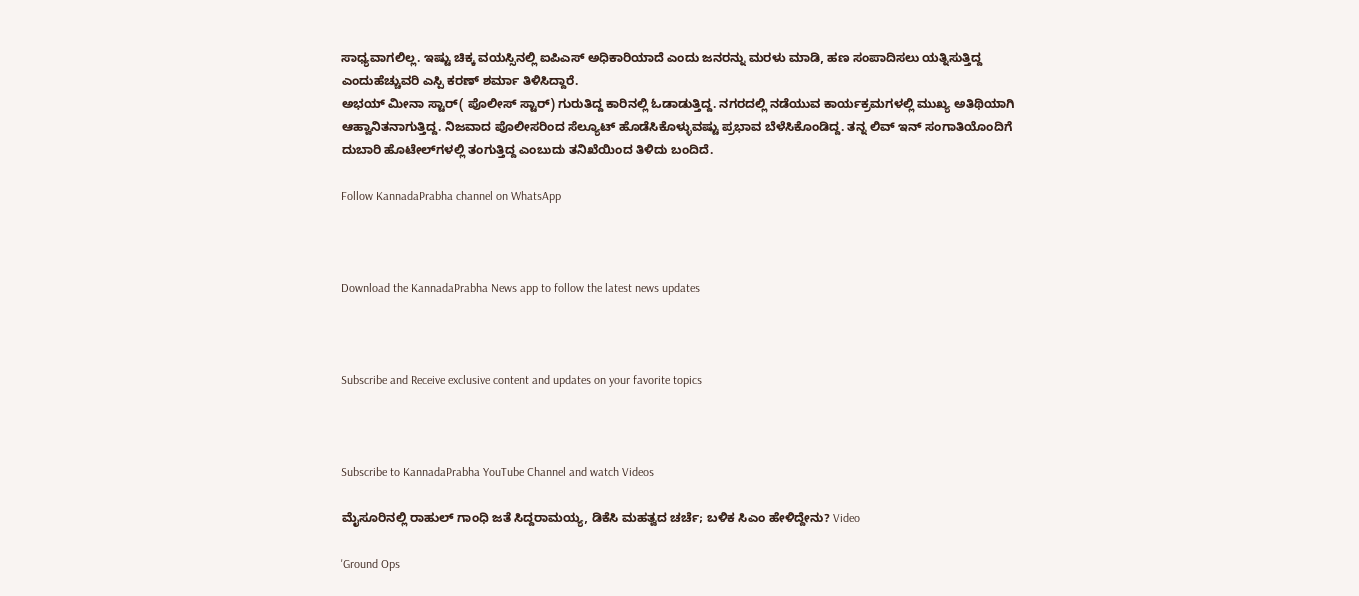ಸಾಧ್ಯವಾಗಲಿಲ್ಲ. ಇಷ್ಟು ಚಿಕ್ಕ ವಯಸ್ಸಿನಲ್ಲಿ ಐಪಿಎಸ್ ಅಧಿಕಾರಿಯಾದೆ ಎಂದು ಜನರನ್ನು ಮರಳು ಮಾಡಿ, ಹಣ ಸಂಪಾದಿಸಲು ಯತ್ನಿಸುತ್ತಿದ್ದ ಎಂದುಹೆಚ್ಚುವರಿ ಎಸ್ಪಿ ಕರಣ್ ಶರ್ಮಾ ತಿಳಿಸಿದ್ದಾರೆ.
ಅಭಯ್ ಮೀನಾ ಸ್ಟಾರ್( ಪೊಲೀಸ್ ಸ್ಟಾರ್) ಗುರುತಿದ್ದ ಕಾರಿನಲ್ಲಿ ಓಡಾಡುತ್ತಿದ್ದ. ನಗರದಲ್ಲಿ ನಡೆಯುವ ಕಾರ್ಯಕ್ರಮಗಳಲ್ಲಿ ಮುಖ್ಯ ಅತಿಥಿಯಾಗಿ ಆಹ್ವಾನಿತನಾಗುತ್ತಿದ್ದ. ನಿಜವಾದ ಪೊಲೀಸರಿಂದ ಸೆಲ್ಯೂಟ್ ಹೊಡೆಸಿಕೊಳ್ಳುವಷ್ಟು ಪ್ರಭಾವ ಬೆಳೆಸಿಕೊಂಡಿದ್ದ. ತನ್ನ ಲಿವ್ ಇನ್ ಸಂಗಾತಿಯೊಂದಿಗೆ ದುಬಾರಿ ಹೊಟೇಲ್‌ಗಳಲ್ಲಿ ತಂಗುತ್ತಿದ್ದ ಎಂಬುದು ತನಿಖೆಯಿಂದ ತಿಳಿದು ಬಂದಿದೆ.

Follow KannadaPrabha channel on WhatsApp



Download the KannadaPrabha News app to follow the latest news updates



Subscribe and Receive exclusive content and updates on your favorite topics



Subscribe to KannadaPrabha YouTube Channel and watch Videos

ಮೈಸೂರಿನಲ್ಲಿ ರಾಹುಲ್ ಗಾಂಧಿ ಜತೆ ಸಿದ್ದರಾಮಯ್ಯ, ಡಿಕೆಸಿ ಮಹತ್ವದ ಚರ್ಚೆ; ಬಳಿಕ ಸಿಎಂ ಹೇಳಿದ್ದೇನು? Video

'Ground Ops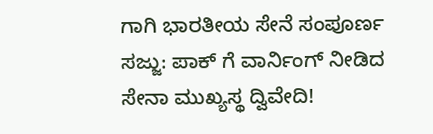ಗಾಗಿ ಭಾರತೀಯ ಸೇನೆ ಸಂಪೂರ್ಣ ಸಜ್ಜು: ಪಾಕ್ ಗೆ ವಾರ್ನಿಂಗ್ ನೀಡಿದ ಸೇನಾ ಮುಖ್ಯಸ್ಥ ದ್ವಿವೇದಿ!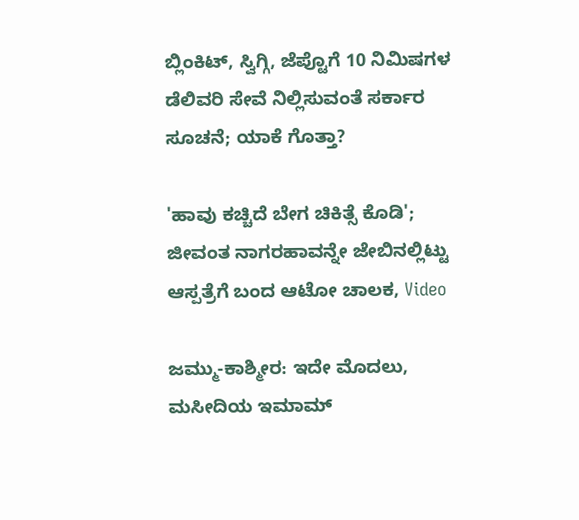ಬ್ಲಿಂಕಿಟ್, ಸ್ವಿಗ್ಗಿ, ಜೆಪ್ಟೊಗೆ 10 ನಿಮಿಷಗಳ ಡೆಲಿವರಿ ಸೇವೆ ನಿಲ್ಲಿಸುವಂತೆ ಸರ್ಕಾರ ಸೂಚನೆ; ಯಾಕೆ ಗೊತ್ತಾ?

'ಹಾವು ಕಚ್ಚಿದೆ ಬೇಗ ಚಿಕಿತ್ಸೆ ಕೊಡಿ'; ಜೀವಂತ ನಾಗರಹಾವನ್ನೇ ಜೇಬಿನಲ್ಲಿಟ್ಟು ಆಸ್ಪತ್ರೆಗೆ ಬಂದ ಆಟೋ ಚಾಲಕ, Video

ಜಮ್ಮು-ಕಾಶ್ಮೀರ: ಇದೇ ಮೊದಲು, ಮಸೀದಿಯ ಇಮಾಮ್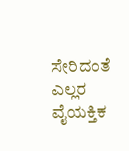ಸೇರಿದಂತೆ ಎಲ್ಲರ ವೈಯಕ್ತಿಕ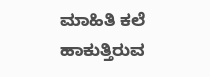ಮಾಹಿತಿ ಕಲೆ ಹಾಕುತ್ತಿರುವ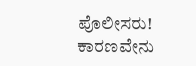ಪೊಲೀಸರು! ಕಾರಣವೇನು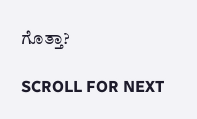ಗೊತ್ತಾ?

SCROLL FOR NEXT